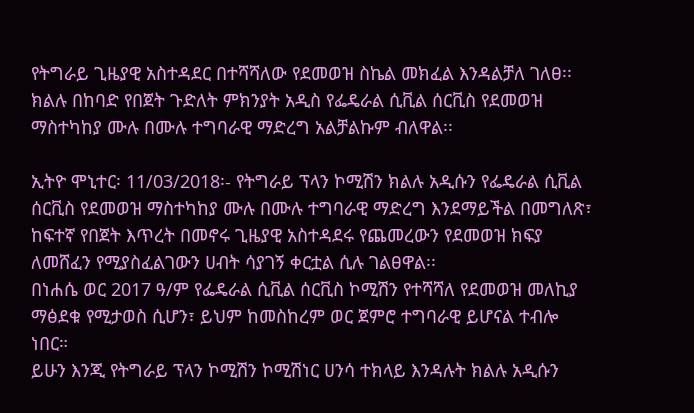የትግራይ ጊዜያዊ አስተዳደር በተሻሻለው የደመወዝ ስኬል መክፈል እንዳልቻለ ገለፀ፡፡
ክልሉ በከባድ የበጀት ጉድለት ምክንያት አዲስ የፌዴራል ሲቪል ሰርቪስ የደመወዝ ማስተካከያ ሙሉ በሙሉ ተግባራዊ ማድረግ አልቻልኩም ብለዋል፡፡

ኢትዮ ሞኒተር፡ 11/03/2018፡- የትግራይ ፕላን ኮሚሽን ክልሉ አዲሱን የፌዴራል ሲቪል ሰርቪስ የደመወዝ ማስተካከያ ሙሉ በሙሉ ተግባራዊ ማድረግ እንደማይችል በመግለጽ፣ ከፍተኛ የበጀት እጥረት በመኖሩ ጊዜያዊ አስተዳደሩ የጨመረውን የደመወዝ ክፍያ ለመሸፈን የሚያስፈልገውን ሀብት ሳያገኝ ቀርቷል ሲሉ ገልፀዋል፡፡
በነሐሴ ወር 2017 ዓ/ም የፌዴራል ሲቪል ሰርቪስ ኮሚሽን የተሻሻለ የደመወዝ መለኪያ ማፅደቁ የሚታወስ ሲሆን፣ ይህም ከመስከረም ወር ጀምሮ ተግባራዊ ይሆናል ተብሎ ነበር።
ይሁን እንጂ የትግራይ ፕላን ኮሚሽን ኮሚሽነር ሀንሳ ተክላይ እንዳሉት ክልሉ አዲሱን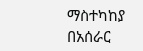ማስተካከያ በአሰራር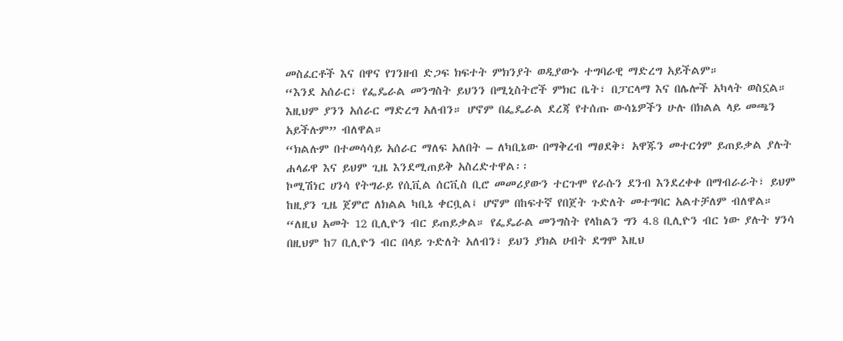መስፈርቶች እና በዋና የገንዘብ ድጋፍ ክፍተት ምክንያት ወዲያውኑ ተግባራዊ ማድረግ አይችልም።
“እንደ አሰራር፣ የፌዴራል መንግስት ይህንን በሚኒስትሮች ምክር ቤት፣ በፓርላማ እና በሌሎች አካላት ወስኗል። እዚህም ያንን አሰራር ማድረግ አለብን። ሆኖም በፌዴራል ደረጃ የተሰጡ ውሳኔዎችን ሁሉ በክልል ላይ መጫን አይችሉም” ብለዋል።
“ክልሉም በተመሳሳይ አሰራር ማለፍ አለበት – ለካቢኔው በማቅረብ ማፀደቅ፣ አዋጁን መተርጎም ይጠይቃል ያሉት ሐላፊዋ እና ይህም ጊዜ እንደሚጠይቅ አስረድተዋል፡፡
ኮሚሽነር ሀንሳ የትግራይ የሲቪል ሰርቪስ ቢሮ መመሪያውን ተርጉሞ የራሱን ደንብ እንደረቀቀ በማብራራት፣ ይህም ከዚያን ጊዜ ጀምሮ ለክልል ካቢኔ ቀርቧል፤ ሆኖም በከፍተኛ የበጀት ጉድለት መተግባር አልተቻለም ብለዋል።
“ለዚህ አመት 12 ቢሊዮን ብር ይጠይቃል። የፌዴራል መንግስት የላከልን ግን 4.8 ቢሊዮን ብር ነው ያሉት ሃንሳ በዚህም ከ7 ቢሊዮን ብር በላይ ጉድለት አለብን፣ ይህን ያክል ሀብት ደግሞ እዚህ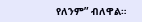የለንም” ብለዋል።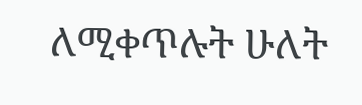ለሚቀጥሉት ሁለት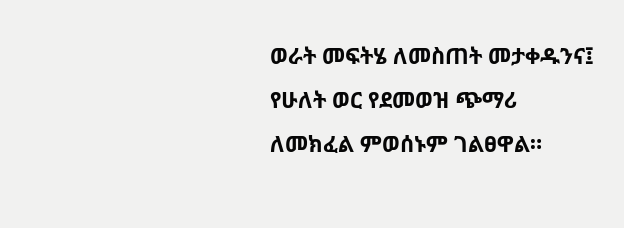ወራት መፍትሄ ለመስጠት መታቀዱንና፤ የሁለት ወር የደመወዝ ጭማሪ ለመክፈል ምወሰኑም ገልፀዋል።